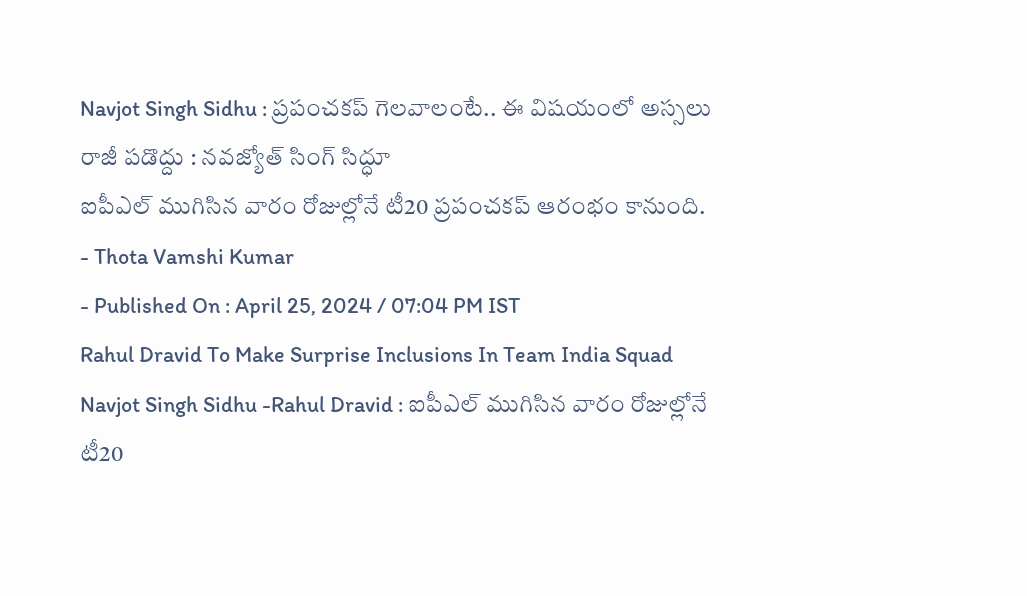Navjot Singh Sidhu : ప్రపంచకప్ గెలవాలంటే.. ఈ విషయంలో అస్సలు రాజీ పడొద్దు : నవజ్యోత్ సింగ్ సిద్ధూ
ఐపీఎల్ ముగిసిన వారం రోజుల్లోనే టీ20 ప్రపంచకప్ ఆరంభం కానుంది.
- Thota Vamshi Kumar
- Published On : April 25, 2024 / 07:04 PM IST
Rahul Dravid To Make Surprise Inclusions In Team India Squad
Navjot Singh Sidhu -Rahul Dravid : ఐపీఎల్ ముగిసిన వారం రోజుల్లోనే టీ20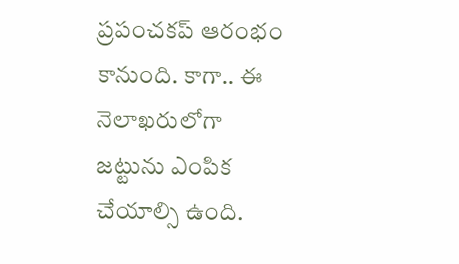ప్రపంచకప్ ఆరంభం కానుంది. కాగా.. ఈ నెలాఖరులోగా జట్టును ఎంపిక చేయాల్సి ఉంది.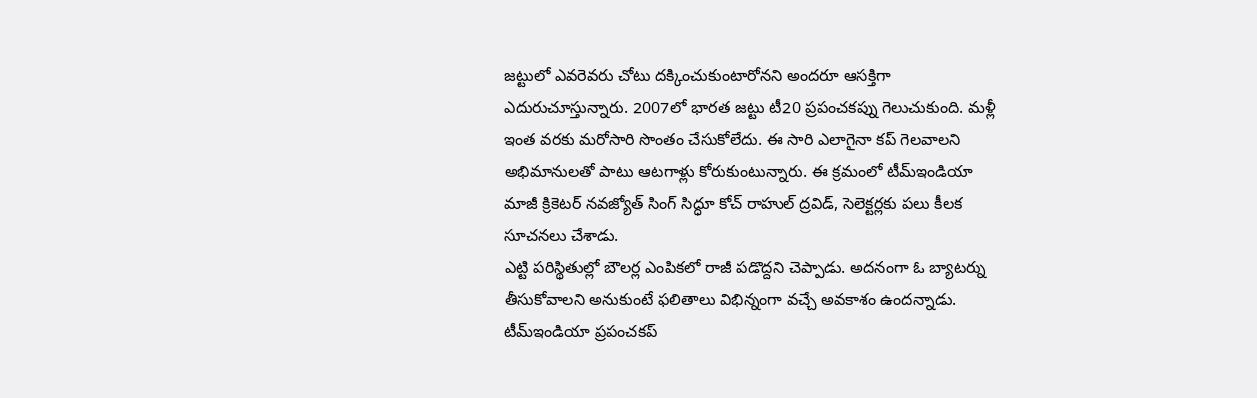జట్టులో ఎవరెవరు చోటు దక్కించుకుంటారోనని అందరూ ఆసక్తిగా ఎదురుచూస్తున్నారు. 2007లో భారత జట్టు టీ20 ప్రపంచకప్ను గెలుచుకుంది. మళ్లీ ఇంత వరకు మరోసారి సొంతం చేసుకోలేదు. ఈ సారి ఎలాగైనా కప్ గెలవాలని అభిమానులతో పాటు ఆటగాళ్లు కోరుకుంటున్నారు. ఈ క్రమంలో టీమ్ఇండియా మాజీ క్రికెటర్ నవజ్యోత్ సింగ్ సిద్ధూ కోచ్ రాహుల్ ద్రవిడ్, సెలెక్టర్లకు పలు కీలక సూచనలు చేశాడు.
ఎట్టి పరిస్థితుల్లో బౌలర్ల ఎంపికలో రాజీ పడొద్దని చెప్పాడు. అదనంగా ఓ బ్యాటర్ను తీసుకోవాలని అనుకుంటే ఫలితాలు విభిన్నంగా వచ్చే అవకాశం ఉందన్నాడు. టీమ్ఇండియా ప్రపంచకప్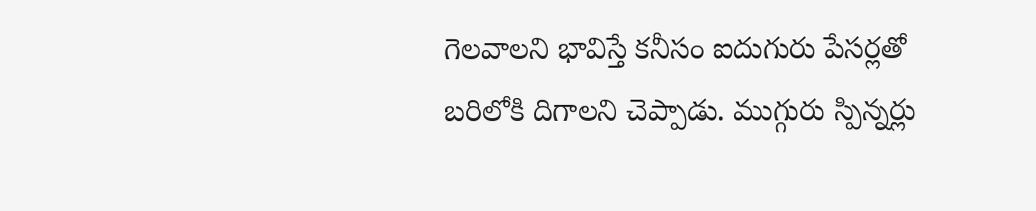గెలవాలని భావిస్తే కనీసం ఐదుగురు పేసర్లతో బరిలోకి దిగాలని చెప్పాడు. ముగ్గురు స్పిన్నర్లు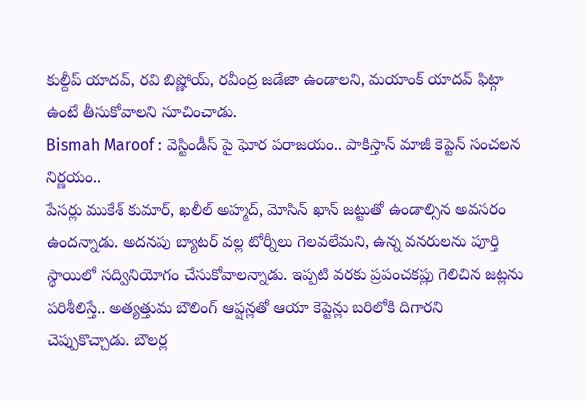కుల్దీప్ యాదవ్, రవి బిష్ణోయ్, రవీంద్ర జడేజా ఉండాలని, మయాంక్ యాదవ్ ఫిట్గా ఉంటే తీసుకోవాలని సూచించాడు.
Bismah Maroof : వెస్టిండీస్ పై ఘోర పరాజయం.. పాకిస్తాన్ మాజీ కెప్టెన్ సంచలన నిర్ణయం..
పేసర్లు ముకేశ్ కుమార్, ఖలీల్ అహ్మద్, మోసిన్ ఖాన్ జట్టుతో ఉండాల్సిన అవసరం ఉందన్నాడు. అదనపు బ్యాటర్ వల్ల టోర్నీలు గెలవలేమని, ఉన్న వనరులను పూర్తి స్థాయిలో సద్వినియోగం చేసుకోవాలన్నాడు. ఇప్పటి వరకు ప్రపంచకప్లు గెలిచిన జట్లను పరిశీలిస్తే.. అత్యత్తుమ బౌలింగ్ ఆప్షన్లతో ఆయా కెప్టెన్లు బరిలోకి దిగారని చెప్పుకొచ్చాడు. బౌలర్ల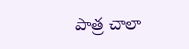పాత్ర చాలా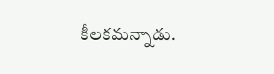కీలకమన్నాడు.